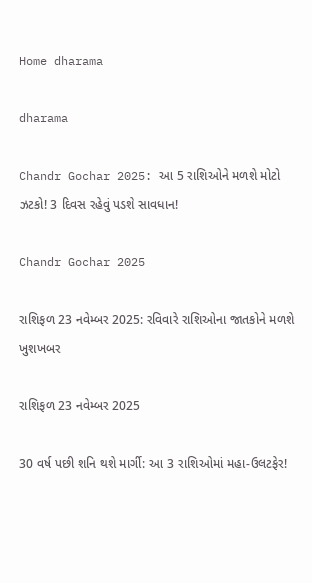Home dharama

dharama

Chandr Gochar 2025: આ 5 રાશિઓને મળશે મોટો ઝટકો! 3 દિવસ રહેવું પડશે સાવધાન!

Chandr Gochar 2025

રાશિફળ 23 નવેમ્બર 2025: રવિવારે રાશિઓના જાતકોને મળશે ખુશખબર

રાશિફળ 23 નવેમ્બર 2025

30 વર્ષ પછી શનિ થશે માર્ગી: આ 3 રાશિઓમાં મહા-ઉલટફેર!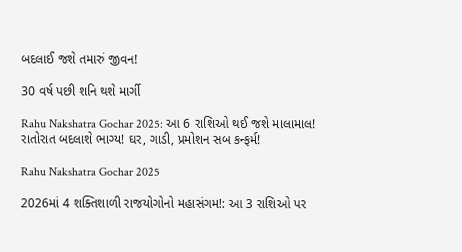બદલાઈ જશે તમારું જીવન!

30 વર્ષ પછી શનિ થશે માર્ગી

Rahu Nakshatra Gochar 2025: આ 6 રાશિઓ થઈ જશે માલામાલ! રાતોરાત બદલાશે ભાગ્ય! ઘર, ગાડી, પ્રમોશન સબ કન્ફર્મ!

Rahu Nakshatra Gochar 2025

2026માં 4 શક્તિશાળી રાજયોગોનો મહાસંગમ!: આ 3 રાશિઓ પર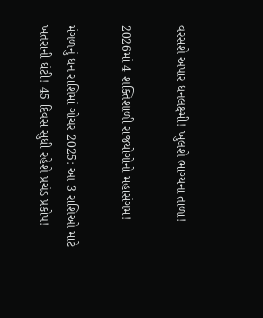વરસશે અપાર ધનલક્ષ્મી! ખુલશે ભાગ્યના તાળા!

2026માં 4 શક્તિશાળી રાજયોગોનો મહાસંગમ!

મંગળનું ધન રાશિમાં ગોચર 2025: આ 3 રાશિઓ માટે ખતરાની ઘંટી! 45 દિવસ સુધી રહેશે પ્રચંડ પ્રકોપ!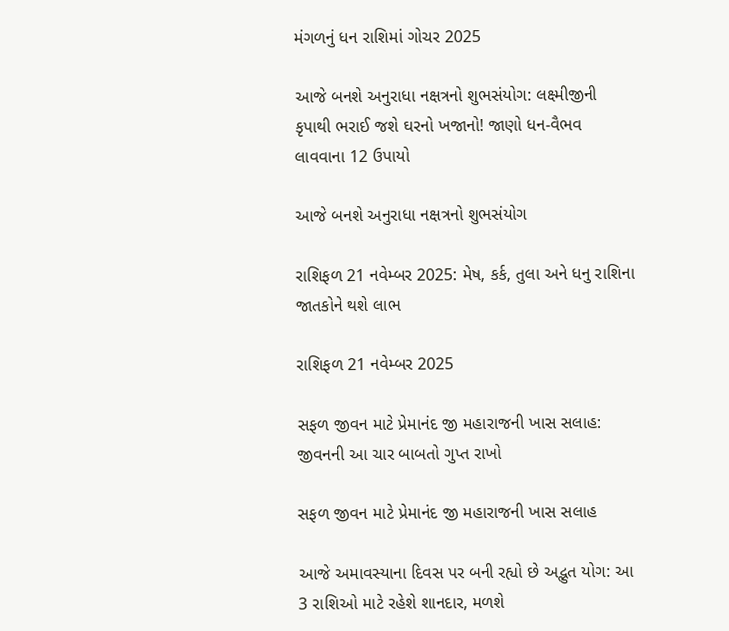મંગળનું ધન રાશિમાં ગોચર 2025

આજે બનશે અનુરાધા નક્ષત્રનો શુભસંયોગ: લક્ષ્મીજીની કૃપાથી ભરાઈ જશે ઘરનો ખજાનો! જાણો ધન-વૈભવ લાવવાના 12 ઉપાયો

આજે બનશે અનુરાધા નક્ષત્રનો શુભસંયોગ

રાશિફળ 21 નવેમ્બર 2025: મેષ, કર્ક, તુલા અને ધનુ રાશિના જાતકોને થશે લાભ

રાશિફળ 21 નવેમ્બર 2025

સફળ જીવન માટે પ્રેમાનંદ જી મહારાજની ખાસ સલાહ: જીવનની આ ચાર બાબતો ગુપ્ત રાખો

સફળ જીવન માટે પ્રેમાનંદ જી મહારાજની ખાસ સલાહ

આજે અમાવસ્યાના દિવસ પર બની રહ્યો છે અદ્ભુત યોગ: આ 3 રાશિઓ માટે રહેશે શાનદાર, મળશે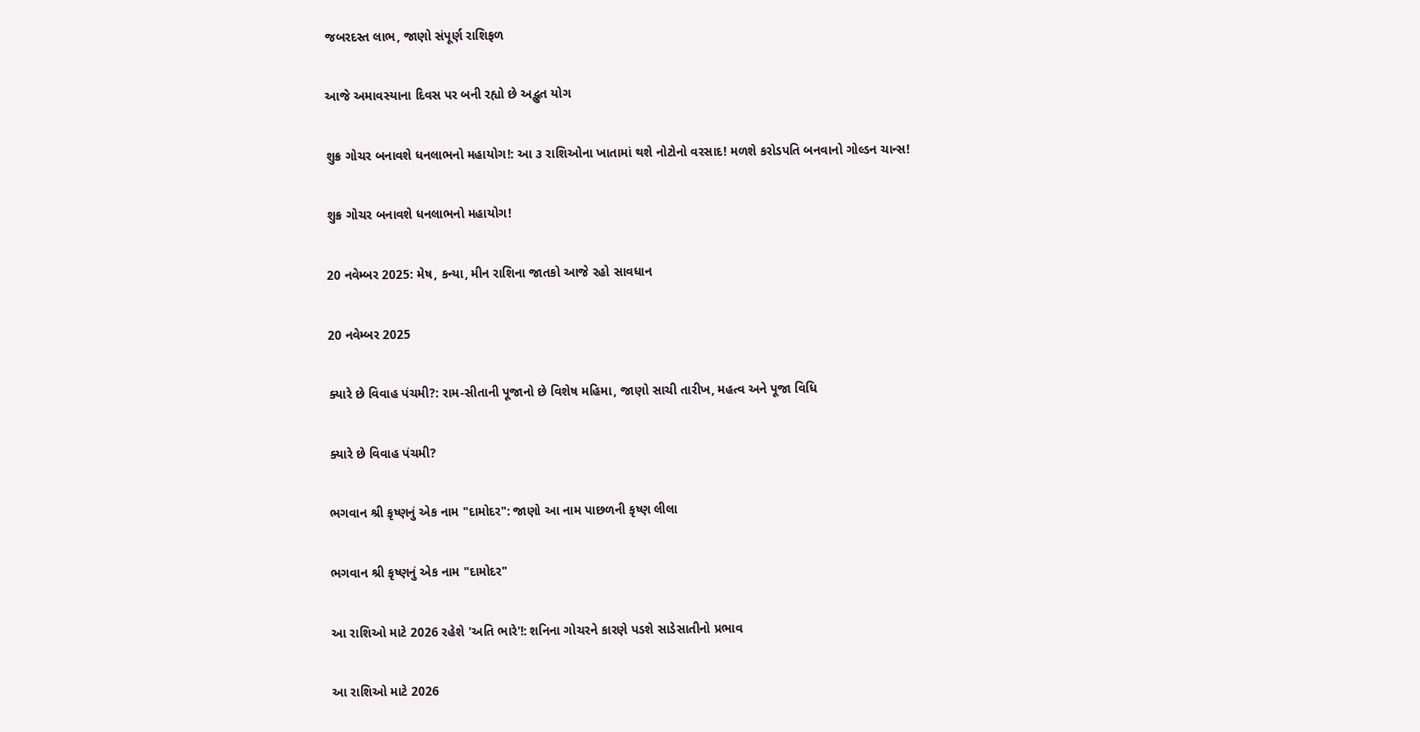જબરદસ્ત લાભ, જાણો સંપૂર્ણ રાશિફળ

આજે અમાવસ્યાના દિવસ પર બની રહ્યો છે અદ્ભુત યોગ

શુક્ર ગોચર બનાવશે ધનલાભનો મહાયોગ!: આ ૩ રાશિઓના ખાતામાં થશે નોટોનો વરસાદ! મળશે કરોડપતિ બનવાનો ગોલ્ડન ચાન્સ!

શુક્ર ગોચર બનાવશે ધનલાભનો મહાયોગ!

20 નવેમ્બર 2025: મેષ, કન્યા, મીન રાશિના જાતકો આજે રહો સાવધાન

20 નવેમ્બર 2025

ક્યારે છે વિવાહ પંચમી?: રામ-સીતાની પૂજાનો છે વિશેષ મહિમા, જાણો સાચી તારીખ, મહત્વ અને પૂજા વિધિ

ક્યારે છે વિવાહ પંચમી?

ભગવાન શ્રી કૃષ્ણનું એક નામ "દામોદર": જાણો આ નામ પાછળની કૃષ્ણ લીલા

ભગવાન શ્રી કૃષ્ણનું એક નામ "દામોદર"

આ રાશિઓ માટે 2026 રહેશે 'અતિ ભારે'!: શનિના ગોચરને કારણે પડશે સાડેસાતીનો પ્રભાવ

આ રાશિઓ માટે 2026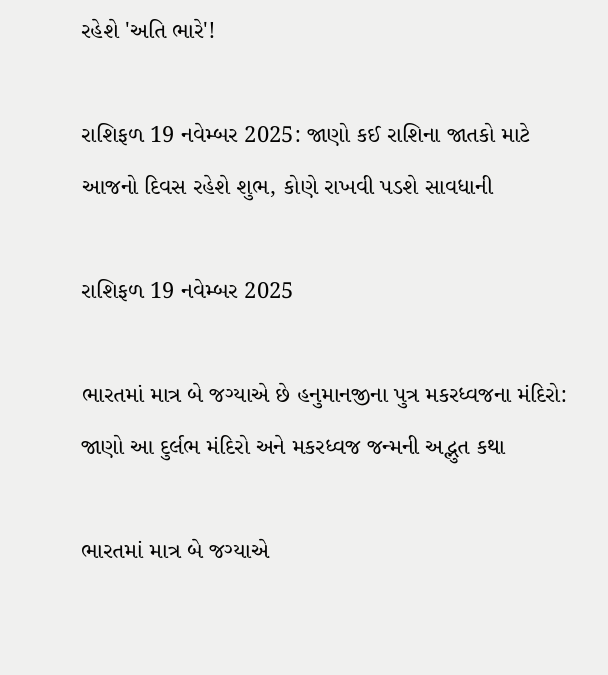રહેશે 'અતિ ભારે'!

રાશિફળ 19 નવેમ્બર 2025: જાણો કઈ રાશિના જાતકો માટે આજનો દિવસ રહેશે શુભ, કોણે રાખવી પડશે સાવધાની

રાશિફળ 19 નવેમ્બર 2025

ભારતમાં માત્ર બે જગ્યાએ છે હનુમાનજીના પુત્ર મકરધ્વજના મંદિરો: જાણો આ દુર્લભ મંદિરો અને મકરધ્વજ જન્મની અદ્ભુત કથા

ભારતમાં માત્ર બે જગ્યાએ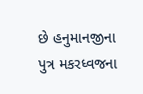છે હનુમાનજીના પુત્ર મકરધ્વજના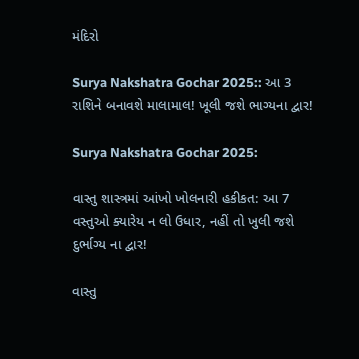મંદિરો

Surya Nakshatra Gochar 2025:: આ 3 રાશિને બનાવશે માલામાલ! ખૂલી જશે ભાગ્યના દ્વાર!

Surya Nakshatra Gochar 2025:

વાસ્તુ શાસ્ત્રમાં આંખો ખોલનારી હકીકત: આ 7 વસ્તુઓ ક્યારેય ન લો ઉધાર, નહીં તો ખુલી જશે દુર્ભાગ્ય ના દ્વાર!

વાસ્તુ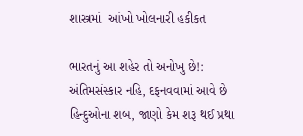શાસ્ત્રમાં  આંખો ખોલનારી હકીકત

ભારતનું આ શહેર તો અનોખુ છે!: અંતિમસંસ્કાર નહિ, દફનવવામાં આવે છે હિન્દુઓના શબ, જાણો કેમ શરૂ થઈ પ્રથા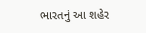ભારતનું આ શહેર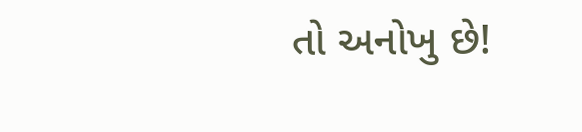તો અનોખુ છે!